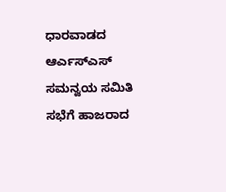ಧಾರವಾಡದ ಆರ್ಎಸ್ಎಸ್ ಸಮನ್ವಯ ಸಮಿತಿ ಸಭೆಗೆ ಹಾಜರಾದ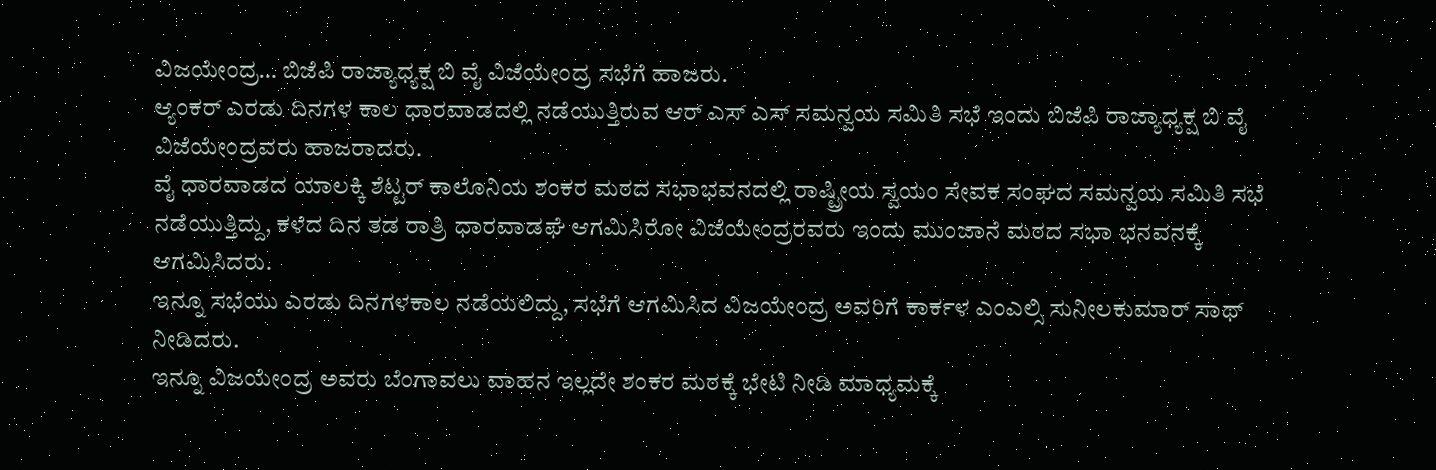ವಿಜಯೇಂದ್ರ… ಬಿಜೆಪಿ ರಾಜ್ಯಾಧ್ಯಕ್ಷ ಬಿ ವೈ ವಿಜೆಯೇಂದ್ರ ಸಭೆಗೆ ಹಾಜರು.
ಆ್ಯಂಕರ್ ಎರಡು ದಿನಗಳ ಕಾಲ ಧಾರವಾಡದಲ್ಲಿ ನಡೆಯುತ್ತಿರುವ ಆರ್ ಎಸ್ ಎಸ್ ಸಮನ್ವಯ ಸಮಿತಿ ಸಭೆ ಇಂದು ಬಿಜೆಪಿ ರಾಜ್ಯಾಧ್ಯಕ್ಷ ಬಿ ವೈ ವಿಜೆಯೇಂದ್ರವರು ಹಾಜರಾದರು.
ವೈ ಧಾರವಾಡದ ಯಾಲಕ್ಕಿ ಶೆಟ್ಟರ್ ಕಾಲೊನಿಯ ಶಂಕರ ಮಠದ ಸಭಾಭವನದಲ್ಲಿ ರಾಷ್ಟ್ರೀಯ ಸ್ವಯಂ ಸೇವಕ ಸಂಘದ ಸಮನ್ವಯ ಸಮಿತಿ ಸಭೆ ನಡೆಯುತ್ತಿದ್ದು, ಕಳೆದ ದಿನ ತಡ ರಾತ್ರಿ ಧಾರವಾಡಘೆ ಆಗಮಿಸಿರೋ ವಿಜೆಯೇಂದ್ರರವರು ಇಂದು ಮುಂಜಾನೆ ಮಠದ ಸಭಾ ಭನವನಕ್ಕೆ ಆಗಮಿಸಿದರು.
ಇನ್ನೂ ಸಭೆಯು ಎರಡು ದಿನಗಳಕಾಲ ನಡೆಯಲಿದ್ದು, ಸಭೆಗೆ ಆಗಮಿಸಿದ ವಿಜಯೇಂದ್ರ ಅವರಿಗೆ ಕಾರ್ಕಳ ಎಂಎಲ್ಸಿ ಸುನೀಲಕುಮಾರ್ ಸಾಥ್ ನೀಡಿದರು.
ಇನ್ನೂ ವಿಜಯೇಂದ್ರ ಅವರು ಬೆಂಗಾವಲು ವಾಹನ ಇಲ್ಲದೇ ಶಂಕರ ಮಠಕ್ಕೆ ಭೇಟಿ ನೀಡಿ ಮಾಧ್ಯಮಕ್ಕೆ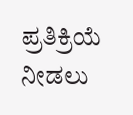ಪ್ರತಿಕ್ರಿಯೆ ನೀಡಲು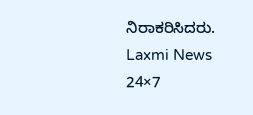ನಿರಾಕರಿಸಿದರು.
Laxmi News 24×7